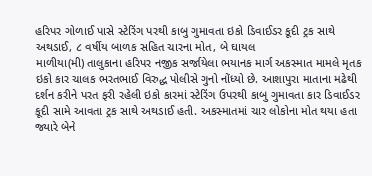હરિપર ગોળાઈ પાસે સ્ટેરિંગ પરથી કાબુ ગુમાવતા ઇકો ડિવાઈડર કૂદી ટ્રક સાથે અથડાઈ, ૮ વર્ષીય બાળક સહિત ચારના મોત, બે ઘાયલ
માળીયા(મી) તાલુકાના હરિપર નજીક સર્જાયેલા ભયાનક માર્ગ અકસ્માત મામલે મૃતક ઇકો કાર ચાલક ભરતભાઈ વિરુદ્ધ પોલીસે ગુનો નોંધ્યો છે. આશાપુરા માતાના મઢેથી દર્શન કરીને પરત ફરી રહેલી ઇકો કારમાં સ્ટેરિંગ ઉપરથી કાબુ ગુમાવતા કાર ડિવાઈડર કૂદી સામે આવતા ટ્રક સાથે અથડાઈ હતી. અકસ્માતમાં ચાર લોકોના મોત થયા હતા જ્યારે બેને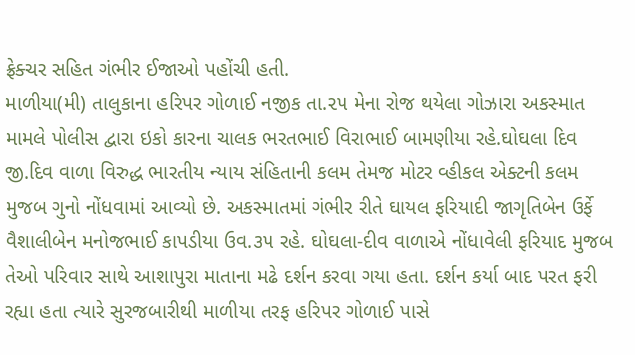ફ્રેક્ચર સહિત ગંભીર ઈજાઓ પહોંચી હતી.
માળીયા(મી) તાલુકાના હરિપર ગોળાઈ નજીક તા.૨૫ મેના રોજ થયેલા ગોઝારા અકસ્માત મામલે પોલીસ દ્વારા ઇકો કારના ચાલક ભરતભાઈ વિરાભાઈ બામણીયા રહે.ઘોઘલા દિવ જી.દિવ વાળા વિરુદ્ધ ભારતીય ન્યાય સંહિતાની કલમ તેમજ મોટર વ્હીકલ એક્ટની કલમ મુજબ ગુનો નોંધવામાં આવ્યો છે. અકસ્માતમાં ગંભીર રીતે ઘાયલ ફરિયાદી જાગૃતિબેન ઉર્ફે વૈશાલીબેન મનોજભાઈ કાપડીયા ઉવ.૩૫ રહે. ઘોઘલા-દીવ વાળાએ નોંધાવેલી ફરિયાદ મુજબ તેઓ પરિવાર સાથે આશાપુરા માતાના મઢે દર્શન કરવા ગયા હતા. દર્શન કર્યા બાદ પરત ફરી રહ્યા હતા ત્યારે સુરજબારીથી માળીયા તરફ હરિપર ગોળાઈ પાસે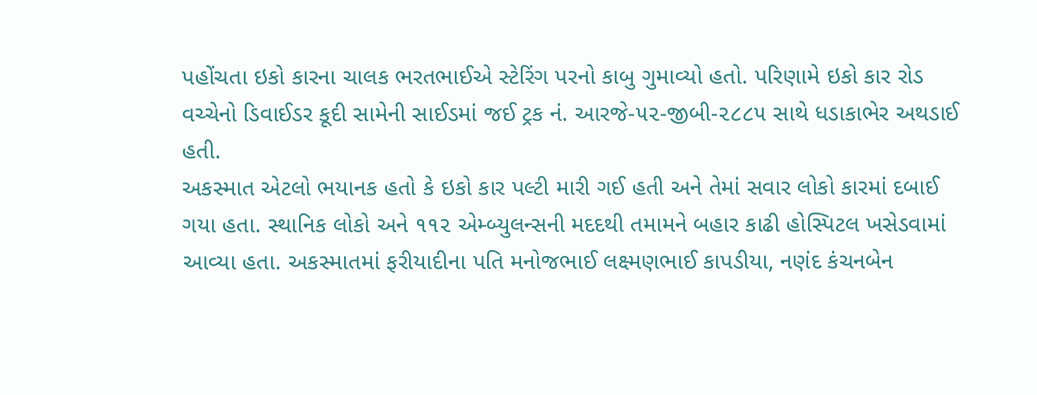પહોંચતા ઇકો કારના ચાલક ભરતભાઈએ સ્ટેરિંગ પરનો કાબુ ગુમાવ્યો હતો. પરિણામે ઇકો કાર રોડ વચ્ચેનો ડિવાઈડર કૂદી સામેની સાઈડમાં જઈ ટ્રક નં. આરજે-૫૨-જીબી-૨૮૮૫ સાથે ધડાકાભેર અથડાઈ હતી.
અકસ્માત એટલો ભયાનક હતો કે ઇકો કાર પલ્ટી મારી ગઈ હતી અને તેમાં સવાર લોકો કારમાં દબાઈ ગયા હતા. સ્થાનિક લોકો અને ૧૧૨ એમ્બ્યુલન્સની મદદથી તમામને બહાર કાઢી હોસ્પિટલ ખસેડવામાં આવ્યા હતા. અકસ્માતમાં ફરીયાદીના પતિ મનોજભાઈ લક્ષ્મણભાઈ કાપડીયા, નણંદ કંચનબેન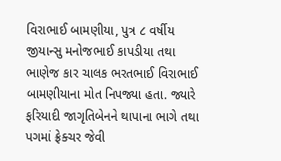વિરાભાઈ બામણીયા, પુત્ર ૮ વર્ષીય જીયાન્સુ મનોજભાઈ કાપડીયા તથા ભાણેજ કાર ચાલક ભરતભાઈ વિરાભાઈ બામણીયાના મોત નિપજ્યા હતા. જ્યારે ફરિયાદી જાગૃતિબેનને થાપાના ભાગે તથા પગમાં ફ્રેક્ચર જેવી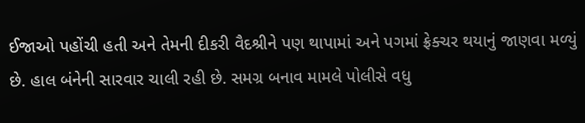ઈજાઓ પહોંચી હતી અને તેમની દીકરી વૈદશ્રીને પણ થાપામાં અને પગમાં ફ્રેક્ચર થયાનું જાણવા મળ્યું છે. હાલ બંનેની સારવાર ચાલી રહી છે. સમગ્ર બનાવ મામલે પોલીસે વધુ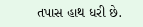તપાસ હાથ ધરી છે.